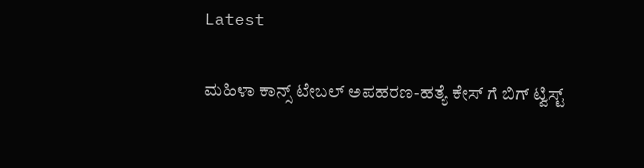Latest

ಮಹಿಳಾ ಕಾನ್ಸ್ ಟೇಬಲ್ ಅಪಹರಣ-ಹತ್ಯೆ ಕೇಸ್ ಗೆ ಬಿಗ್ ಟ್ವಿಸ್ಟ್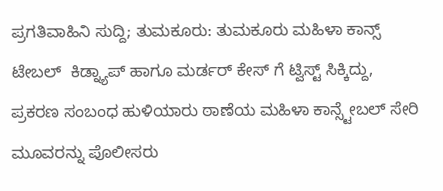ಪ್ರಗತಿವಾಹಿನಿ ಸುದ್ದಿ; ತುಮಕೂರು: ತುಮಕೂರು ಮಹಿಳಾ ಕಾನ್ಸ್ ಟೇಬಲ್  ಕಿಡ್ನ್ಯಾಪ್ ಹಾಗೂ ಮರ್ಡರ್ ಕೇಸ್ ಗೆ ಟ್ವಿಸ್ಟ್ ಸಿಕ್ಕಿದ್ದು,  ಪ್ರಕರಣ ಸಂಬಂಧ ಹುಳಿಯಾರು ಠಾಣೆಯ ಮಹಿಳಾ ಕಾನ್ಸ್ಟೇಬಲ್ ಸೇರಿ ಮೂವರನ್ನು ಪೊಲೀಸರು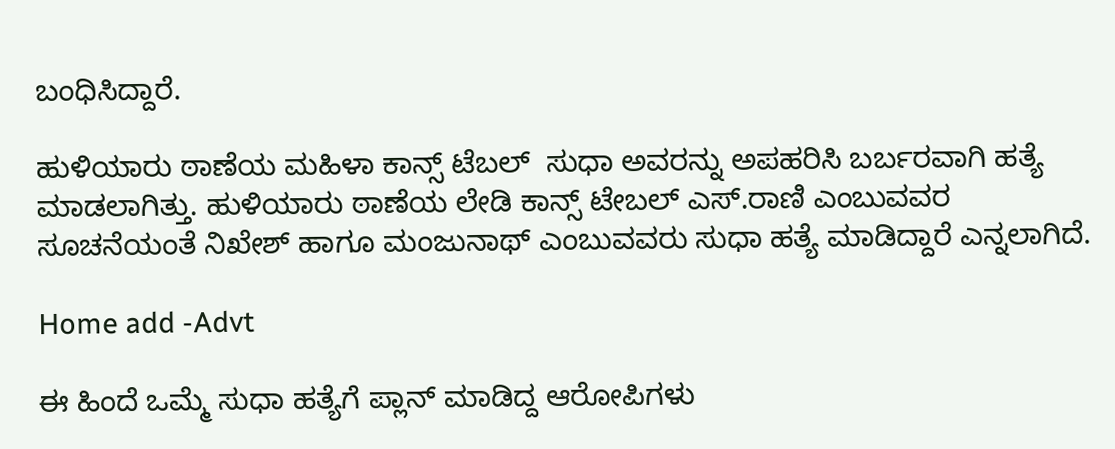ಬಂಧಿಸಿದ್ದಾರೆ.

ಹುಳಿಯಾರು ಠಾಣೆಯ ಮಹಿಳಾ ಕಾನ್ಸ್ ಟೆಬಲ್  ಸುಧಾ ಅವರನ್ನು ಅಪಹರಿಸಿ ಬರ್ಬರವಾಗಿ ಹತ್ಯೆ ಮಾಡಲಾಗಿತ್ತು. ಹುಳಿಯಾರು ಠಾಣೆಯ ಲೇಡಿ ಕಾನ್ಸ್ ಟೇಬಲ್ ಎಸ್.ರಾಣಿ ಎಂಬುವವರ ಸೂಚನೆಯಂತೆ ನಿಖೇಶ್ ಹಾಗೂ ಮಂಜುನಾಥ್ ಎಂಬುವವರು ಸುಧಾ ಹತ್ಯೆ ಮಾಡಿದ್ದಾರೆ ಎನ್ನಲಾಗಿದೆ.

Home add -Advt

ಈ ಹಿಂದೆ ಒಮ್ಮೆ ಸುಧಾ ಹತ್ಯೆಗೆ ಪ್ಲಾನ್ ಮಾಡಿದ್ದ ಆರೋಪಿಗಳು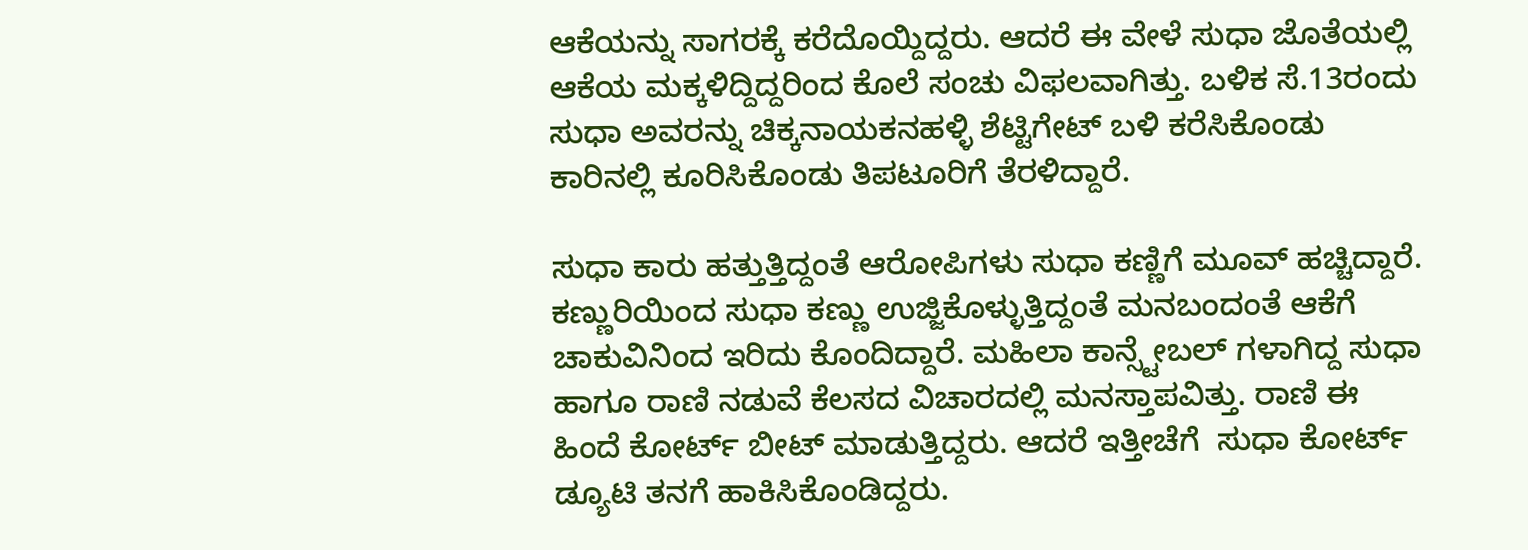ಆಕೆಯನ್ನು ಸಾಗರಕ್ಕೆ ಕರೆದೊಯ್ದಿದ್ದರು. ಆದರೆ ಈ ವೇಳೆ ಸುಧಾ ಜೊತೆಯಲ್ಲಿ ಆಕೆಯ ಮಕ್ಕಳಿದ್ದಿದ್ದರಿಂದ ಕೊಲೆ ಸಂಚು ವಿಫಲವಾಗಿತ್ತು. ಬಳಿಕ ಸೆ.13ರಂದು ಸುಧಾ ಅವರನ್ನು ಚಿಕ್ಕನಾಯಕನಹಳ್ಳಿ ಶೆಟ್ಟಿಗೇಟ್ ಬಳಿ ಕರೆಸಿಕೊಂಡು ಕಾರಿನಲ್ಲಿ ಕೂರಿಸಿಕೊಂಡು ತಿಪಟೂರಿಗೆ ತೆರಳಿದ್ದಾರೆ.

ಸುಧಾ ಕಾರು ಹತ್ತುತ್ತಿದ್ದಂತೆ ಆರೋಪಿಗಳು ಸುಧಾ ಕಣ್ಣಿಗೆ ಮೂವ್ ಹಚ್ಚಿದ್ದಾರೆ. ಕಣ್ಣುರಿಯಿಂದ ಸುಧಾ ಕಣ್ಣು ಉಜ್ಜಿಕೊಳ್ಳುತ್ತಿದ್ದಂತೆ ಮನಬಂದಂತೆ ಆಕೆಗೆ ಚಾಕುವಿನಿಂದ ಇರಿದು ಕೊಂದಿದ್ದಾರೆ. ಮಹಿಲಾ ಕಾನ್ಸ್ಟೇಬಲ್ ಗಳಾಗಿದ್ದ ಸುಧಾ ಹಾಗೂ ರಾಣಿ ನಡುವೆ ಕೆಲಸದ ವಿಚಾರದಲ್ಲಿ ಮನಸ್ತಾಪವಿತ್ತು. ರಾಣಿ ಈ ಹಿಂದೆ ಕೋರ್ಟ್ ಬೀಟ್ ಮಾಡುತ್ತಿದ್ದರು. ಆದರೆ ಇತ್ತೀಚೆಗೆ  ಸುಧಾ ಕೋರ್ಟ್ ಡ್ಯೂಟಿ ತನಗೆ ಹಾಕಿಸಿಕೊಂಡಿದ್ದರು.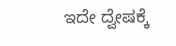ಇದೇ ದ್ವೇಷಕ್ಕೆ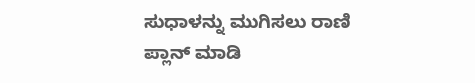ಸುಧಾಳನ್ನು ಮುಗಿಸಲು ರಾಣಿ ಪ್ಲಾನ್ ಮಾಡಿ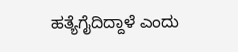ಹತ್ಯೆಗೈದಿದ್ದಾಳೆ ಎಂದು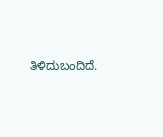ತಿಳಿದುಬಂದಿದೆ.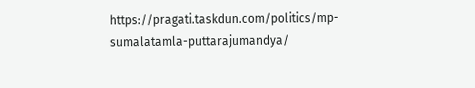https://pragati.taskdun.com/politics/mp-sumalatamla-puttarajumandya/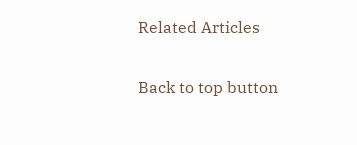Related Articles

Back to top button